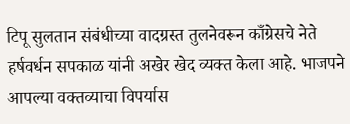टिपू सुलतान संबंधीच्या वादग्रस्त तुलनेवरून काँग्रेसचे नेते हर्षवर्धन सपकाळ यांनी अखेर खेद व्यक्त केला आहे. भाजपने आपल्या वक्तव्याचा विपर्यास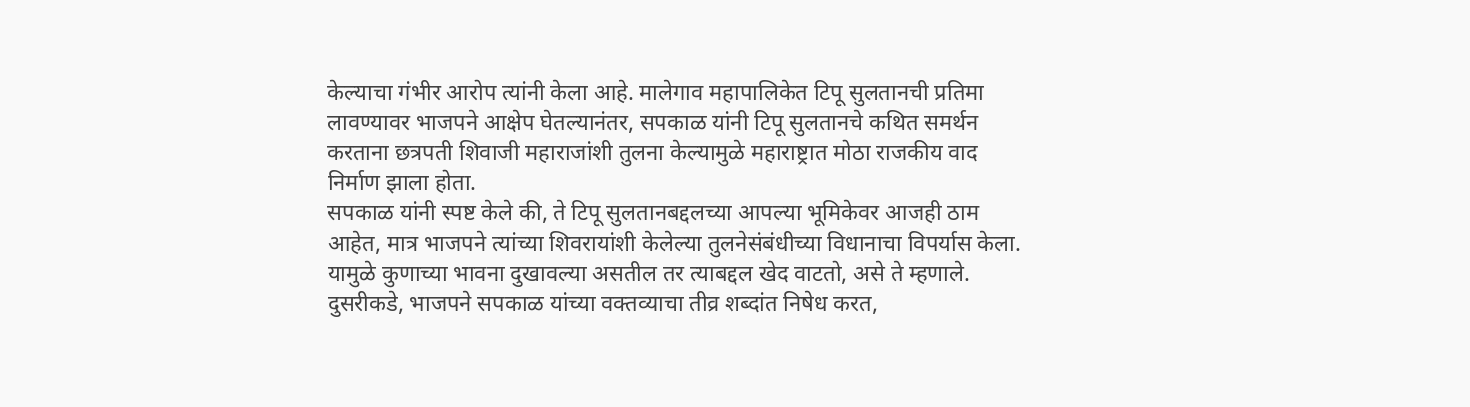केल्याचा गंभीर आरोप त्यांनी केला आहे. मालेगाव महापालिकेत टिपू सुलतानची प्रतिमा लावण्यावर भाजपने आक्षेप घेतल्यानंतर, सपकाळ यांनी टिपू सुलतानचे कथित समर्थन करताना छत्रपती शिवाजी महाराजांशी तुलना केल्यामुळे महाराष्ट्रात मोठा राजकीय वाद निर्माण झाला होता.
सपकाळ यांनी स्पष्ट केले की, ते टिपू सुलतानबद्दलच्या आपल्या भूमिकेवर आजही ठाम आहेत, मात्र भाजपने त्यांच्या शिवरायांशी केलेल्या तुलनेसंबंधीच्या विधानाचा विपर्यास केला. यामुळे कुणाच्या भावना दुखावल्या असतील तर त्याबद्दल खेद वाटतो, असे ते म्हणाले. दुसरीकडे, भाजपने सपकाळ यांच्या वक्तव्याचा तीव्र शब्दांत निषेध करत,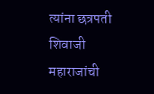त्यांना छत्रपती शिवाजी महाराजांची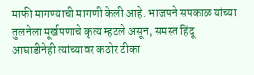माफी मागण्याची मागणी केली आहे. भाजपने सपकाळ यांच्या तुलनेला मूर्खपणाचे कृत्य म्हटले असून, समस्त हिंदू आघाडीनेही त्यांच्यावर कठोर टीका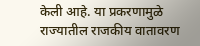केली आहे. या प्रकरणामुळे राज्यातील राजकीय वातावरण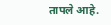तापले आहे.